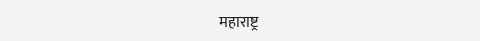महाराष्ट्र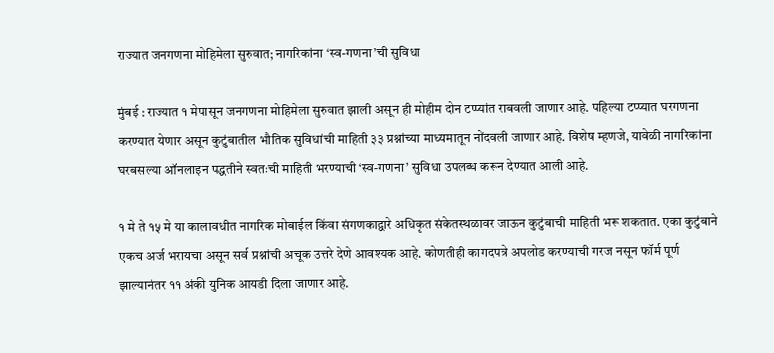राज्यात जनगणना मोहिमेला सुरुवात; नागरिकांना ‘स्व-गणना’ची सुविधा

मुंबई : राज्यात १ मेपासून जनगणना मोहिमेला सुरुवात झाली असून ही मोहीम दोन टप्प्यांत राबवली जाणार आहे. पहिल्या टप्प्यात घरगणना करण्यात येणार असून कुटुंबातील भौतिक सुविधांची माहिती ३३ प्रश्नांच्या माध्यमातून नोंदवली जाणार आहे. विशेष म्हणजे, यावेळी नागरिकांना घरबसल्या ऑनलाइन पद्धतीने स्वतःची माहिती भरण्याची ‘स्व-गणना’ सुविधा उपलब्ध करून देण्यात आली आहे.

१ मे ते १५ मे या कालावधीत नागरिक मोबाईल किंवा संगणकाद्वारे अधिकृत संकेतस्थळावर जाऊन कुटुंबाची माहिती भरू शकतात. एका कुटुंबाने एकच अर्ज भरायचा असून सर्व प्रश्नांची अचूक उत्तरे देणे आवश्यक आहे. कोणतीही कागदपत्रे अपलोड करण्याची गरज नसून फॉर्म पूर्ण झाल्यानंतर ११ अंकी युनिक आयडी दिला जाणार आहे.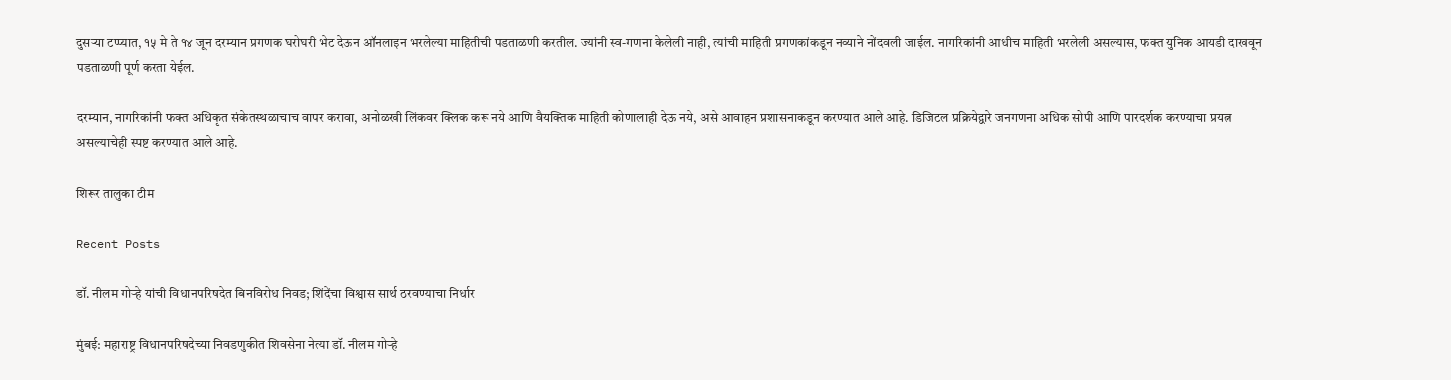दुसऱ्या टप्प्यात, १५ मे ते १४ जून दरम्यान प्रगणक घरोघरी भेट देऊन ऑनलाइन भरलेल्या माहितीची पडताळणी करतील. ज्यांनी स्व-गणना केलेली नाही, त्यांची माहिती प्रगणकांकडून नव्याने नोंदवली जाईल. नागरिकांनी आधीच माहिती भरलेली असल्यास, फक्त युनिक आयडी दाखवून पडताळणी पूर्ण करता येईल.

दरम्यान, नागरिकांनी फक्त अधिकृत संकेतस्थळाचाच वापर करावा, अनोळखी लिंकवर क्लिक करू नये आणि वैयक्तिक माहिती कोणालाही देऊ नये, असे आवाहन प्रशासनाकडून करण्यात आले आहे. डिजिटल प्रक्रियेद्वारे जनगणना अधिक सोपी आणि पारदर्शक करण्याचा प्रयत्न असल्याचेही स्पष्ट करण्यात आले आहे.

शिरूर तालुका टीम

Recent Posts

डॉ. नीलम गोऱ्हे यांची विधानपरिषदेत बिनविरोध निवड; शिंदेंचा विश्वास सार्थ ठरवण्याचा निर्धार

मुंबई: महाराष्ट्र विधानपरिषदेच्या निवडणुकीत शिवसेना नेत्या डॉ. नीलम गोऱ्हे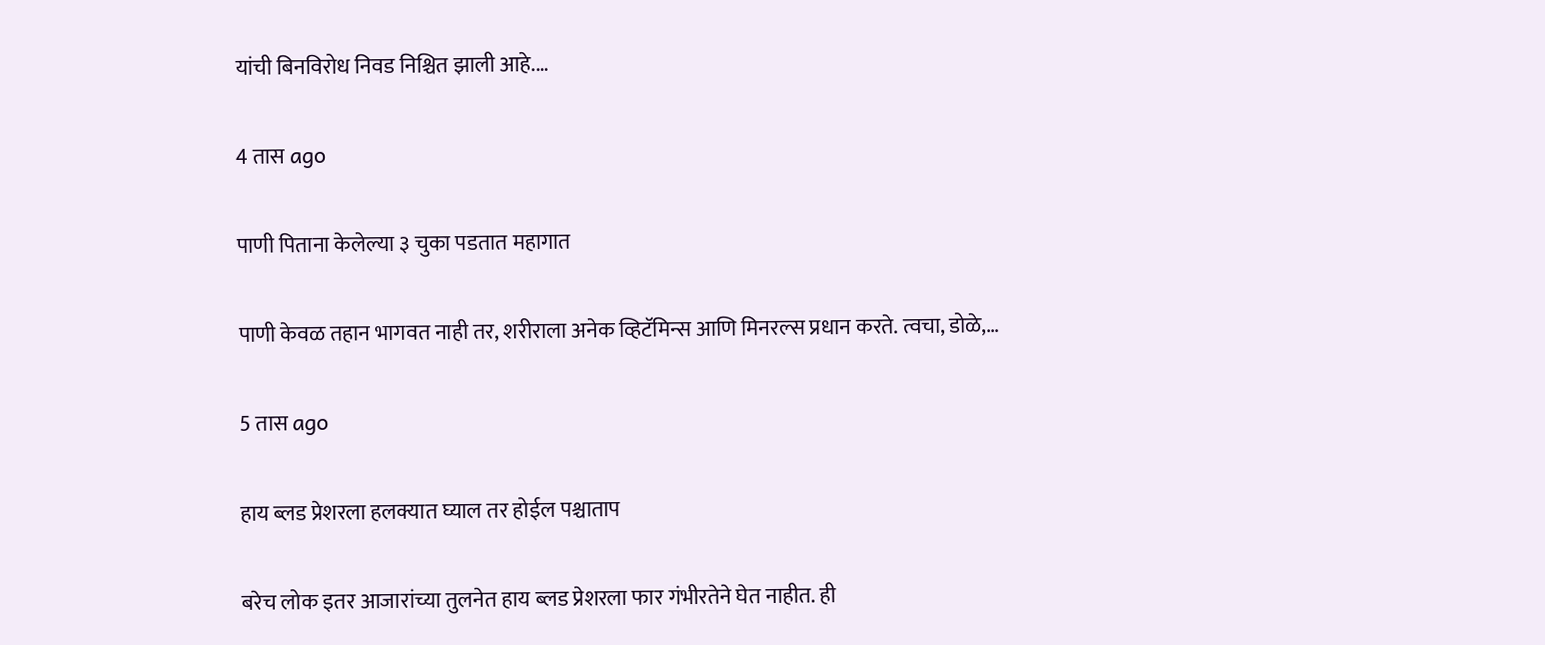यांची बिनविरोध निवड निश्चित झाली आहे.…

4 तास ago

पाणी पिताना केलेल्या ३ चुका पडतात महागात

पाणी केवळ तहान भागवत नाही तर, शरीराला अनेक व्हिटॅमिन्स आणि मिनरल्स प्रधान करते. त्वचा, डोळे,…

5 तास ago

हाय ब्लड प्रेशरला हलक्यात घ्याल तर होईल पश्चाताप

बरेच लोक इतर आजारांच्या तुलनेत हाय ब्लड प्रेशरला फार गंभीरतेने घेत नाहीत. ही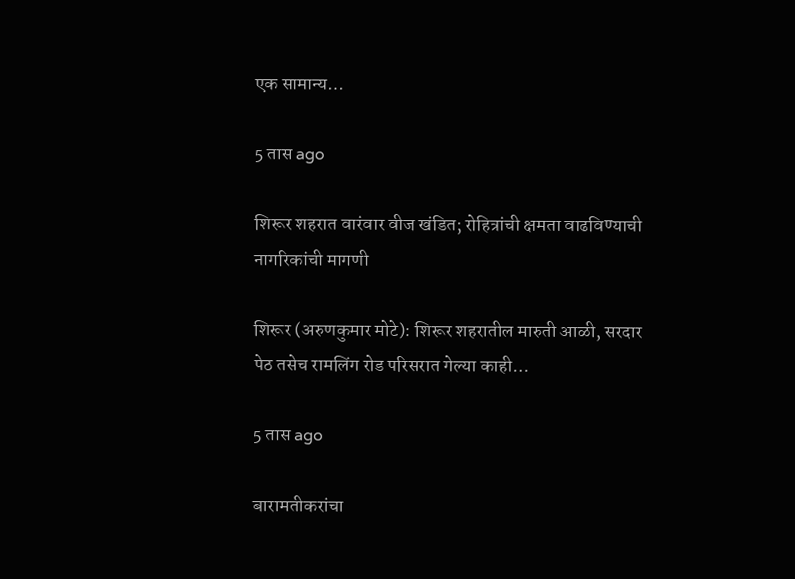एक सामान्य…

5 तास ago

शिरूर शहरात वारंवार वीज खंडित; रोहित्रांची क्षमता वाढविण्याची नागरिकांची मागणी

शिरूर (अरुणकुमार मोटे): शिरूर शहरातील मारुती आळी, सरदार पेठ तसेच रामलिंग रोड परिसरात गेल्या काही…

5 तास ago

बारामतीकरांचा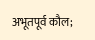अभूतपूर्व कौल;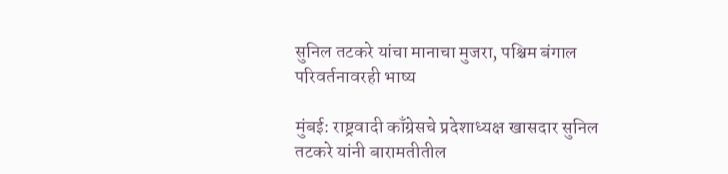सुनिल तटकरे यांचा मानाचा मुजरा, पश्चिम बंगाल परिवर्तनावरही भाष्य

मुंबई: राष्ट्रवादी काँग्रेसचे प्रदेशाध्यक्ष खासदार सुनिल तटकरे यांनी बारामतीतील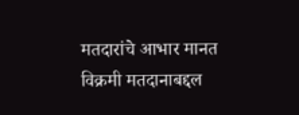मतदारांचे आभार मानत विक्रमी मतदानाबद्दल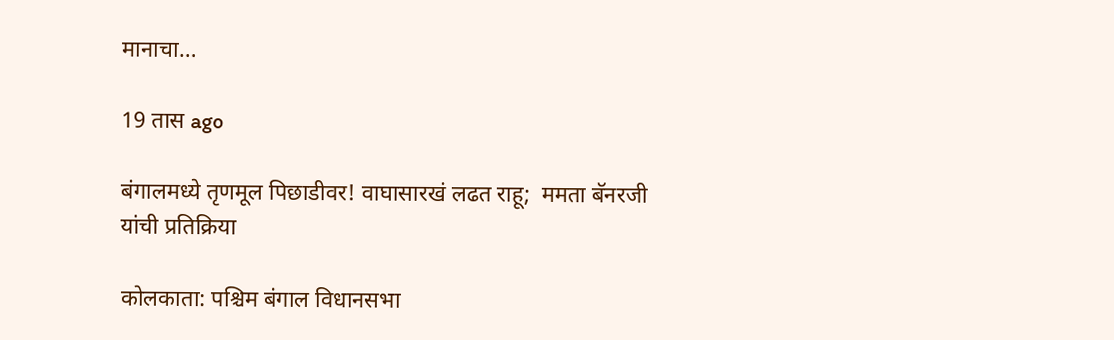मानाचा…

19 तास ago

बंगालमध्ये तृणमूल पिछाडीवर! वाघासारखं लढत राहू;  ममता बॅनरजी यांची प्रतिक्रिया

कोलकाता: पश्चिम बंगाल विधानसभा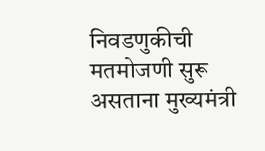निवडणुकीची मतमोजणी सुरू असताना मुख्यमंत्री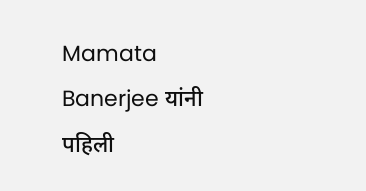Mamata Banerjee यांनी पहिली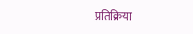प्रतिक्रिया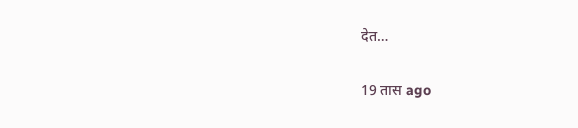देत…

19 तास ago